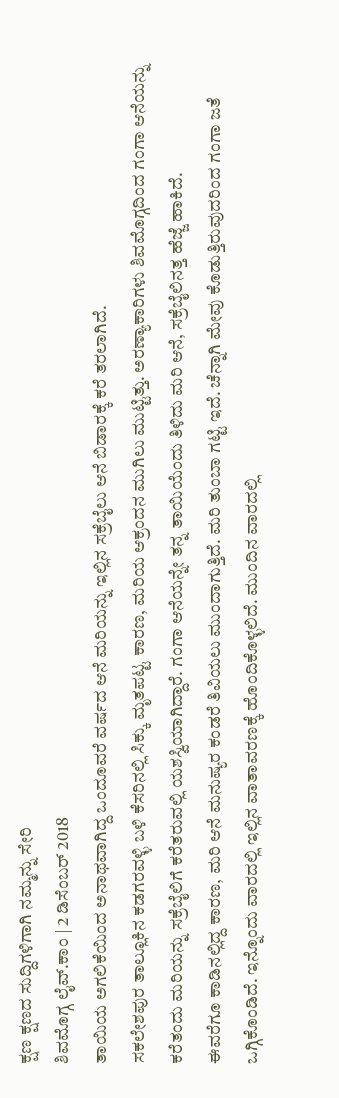ಕ್ಷಣ ಕ್ಷಣದ ಸುದ್ದಿಗಳಿಗಾಗಿ ನಮ್ಮನ್ನು ಸೇರಿ
ಶಿವಮೊಗ್ಗ ಲೈವ್.ಕಾಂ | 2 ಡಿಸೆಂಬರ್ 2018
ತಾಯಿಯ ಅಗಲಿಕೆಯಿಂದ ಅನಾಥವಾಗಿದ್ದ ಒಂದೂವರೆ ವರ್ಷದ ಆನೆ ಮರಿಯನ್ನು ಇಲ್ಲಿನ ಸಕ್ರೆಬೈಲು ಆನೆ ಬಿಡಾರಕ್ಕೆ ಕರೆ ತರಲಾಗಿದೆ.
ಸಕಲೇಶಪುರ ತಾಲ್ಲೂಕಿನ ಕಡಗರವಳ್ಳಿ ಬಳಿ ಕೆಸರಿನಲ್ಲಿ ಸಿಕ್ಕು ಮೃತಪಟ್ಟ ಕಾರಣ, ಮರಿಯ ಆಕ್ರಂದನ ಮುಗಿಲು ಮುಟ್ಟಿತ್ತು. ಅರಣ್ಯಾಕಾರಿಗಳು ಶಿವಮೊಗ್ಗದಿಂದ ಗಂಗಾ ಆನೆಯನ್ನು ಕರೆತಂದು ಮರಿಯನ್ನು ಸಕ್ರೆಬೈಲಿಗೆ ಕರೆತರುವಲ್ಲಿ ಯಶಸ್ವಿಯಾಗಿದ್ದಾರೆ. ಗಂಗಾ ಆನೆಯನ್ನೇ ತನ್ನ ತಾಯಿಯೆಂದು ತಿಳಿದು ಮರಿ ಆನೆ, ಸಕ್ರೆಬೈಲಿನತ್ತ ಹೆಜ್ಜೆ ಹಾಕಿದೆ.
ಈವರೆಗೂ ಕಾಡಿನಲ್ಲಿದ್ದ ಕಾರಣ, ಮರಿ ಆನೆ ಮನುಷ್ಯರ ಕಂಡರೆ ತಿವಿಯಲು ಮುಂದಾಗುತ್ತಿದೆ. ಮರಿ ತುಂಬಾ ಗಟ್ಟಿ ಇದೆ. ಚೆನ್ನಾಗಿ ಮೇವು ಕೊಡುತ್ತಿರುವುದರಿಂದ ಗಂಗಾ ಜತೆ ಒಗ್ಗಿಕೊಂಡಿದೆ. ಇನ್ನೊಂದು ವಾರದಲ್ಲಿ ಇಲ್ಲಿನ ವಾತಾವರಣಕ್ಕೆ ಹೊಂದಿಕೊಳ್ಳಲಿದೆ. ಮುಂದಿನ ವಾರದಲ್ಲಿ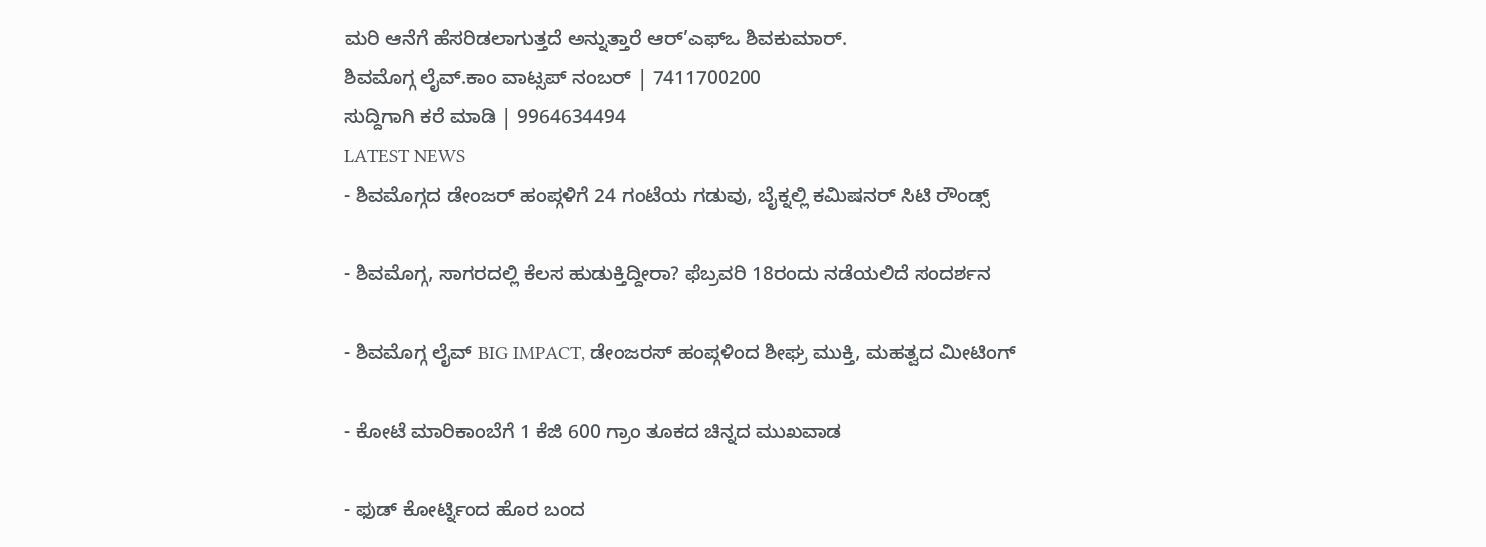ಮರಿ ಆನೆಗೆ ಹೆಸರಿಡಲಾಗುತ್ತದೆ ಅನ್ನುತ್ತಾರೆ ಆರ್’ಎಫ್ಒ ಶಿವಕುಮಾರ್.
ಶಿವಮೊಗ್ಗ ಲೈವ್.ಕಾಂ ವಾಟ್ಸಪ್ ನಂಬರ್ | 7411700200
ಸುದ್ದಿಗಾಗಿ ಕರೆ ಮಾಡಿ | 9964634494
LATEST NEWS
- ಶಿವಮೊಗ್ಗದ ಡೇಂಜರ್ ಹಂಪ್ಗಳಿಗೆ 24 ಗಂಟೆಯ ಗಡುವು, ಬೈಕ್ನಲ್ಲಿ ಕಮಿಷನರ್ ಸಿಟಿ ರೌಂಡ್ಸ್

- ಶಿವಮೊಗ್ಗ, ಸಾಗರದಲ್ಲಿ ಕೆಲಸ ಹುಡುಕ್ತಿದ್ದೀರಾ? ಫೆಬ್ರವರಿ 18ರಂದು ನಡೆಯಲಿದೆ ಸಂದರ್ಶನ

- ಶಿವಮೊಗ್ಗ ಲೈವ್ BIG IMPACT, ಡೇಂಜರಸ್ ಹಂಪ್ಗಳಿಂದ ಶೀಘ್ರ ಮುಕ್ತಿ, ಮಹತ್ವದ ಮೀಟಿಂಗ್

- ಕೋಟೆ ಮಾರಿಕಾಂಬೆಗೆ 1 ಕೆಜಿ 600 ಗ್ರಾಂ ತೂಕದ ಚಿನ್ನದ ಮುಖವಾಡ

- ಫುಡ್ ಕೋರ್ಟ್ನಿಂದ ಹೊರ ಬಂದ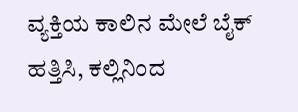ವ್ಯಕ್ತಿಯ ಕಾಲಿನ ಮೇಲೆ ಬೈಕ್ ಹತ್ತಿಸಿ, ಕಲ್ಲಿನಿಂದ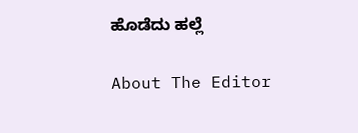ಹೊಡೆದು ಹಲ್ಲೆ

About The Editor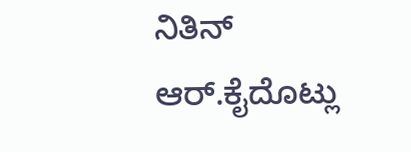ನಿತಿನ್ ಆರ್.ಕೈದೊಟ್ಲು